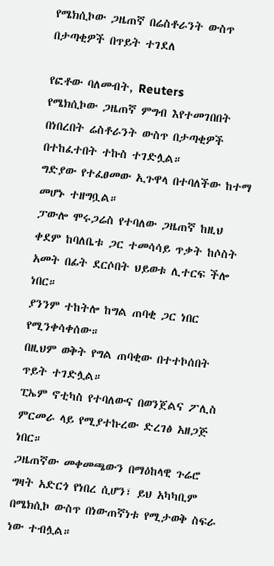የሜክሲኮው ጋዜጠኛ በሬስቶራንት ውስጥ በታጣቂዎች በጥይት ተገደለ

የፎቶው ባለመብት, Reuters
የሜክሲኮው ጋዜጠኛ ምግብ እየተመገበበት በነበረበት ሬስቶራንት ውስጥ በታጣቂዎች በተከፈተበት ተኩስ ተገድሏል።
ግድያው የተፈፀመው ኢጉዋላ በተባለችው ከተማ መሆኑ ተዘግቧል።
ፓውሎ ሞሩጋሬስ የተባለው ጋዜጠኛ ከዚህ ቀደም ከባለቤቱ ጋር ተመሳሳይ ጥቃት ከሶስት አመት በፊት ደርሶበት ህይወቱ ሊተርፍ ችሎ ነበር።
ያንንም ተከትሎ ከግል ጠባቂ ጋር ነበር የሚንቀሳቀሰው።
በዚህም ወቅት የግል ጠባቂው በተተኮሰበት ጥይት ተገድሏል።
ፒኤም ኖቲካስ የተባለውና በወንጀልና ፖሊስ ምርመራ ላይ የሚያተኩረው ድረገፅ አዘጋጅ ነበር።
ጋዜጠኛው መቀመጫውን በማዕከላዊ ጉሬሮ ግዛት አድርጎ የነበረ ሲሆን፣ ይህ አካካቢም በሜክሲኮ ውስጥ በነውጠኛነቱ የሚታወቅ ስፍራ ነው ተብሏል።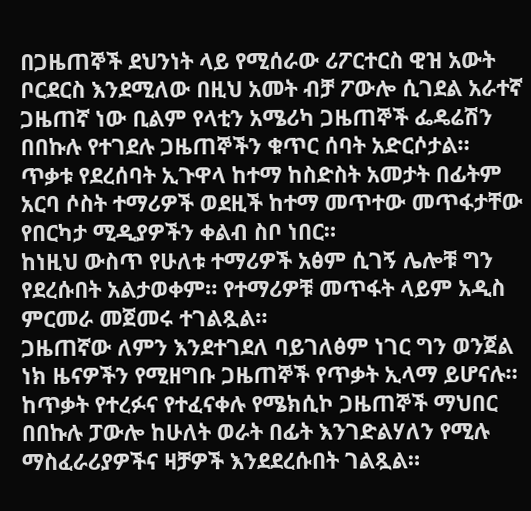በጋዜጠኞች ደህንነት ላይ የሚሰራው ሪፖርተርስ ዊዝ አውት ቦርደርስ እንደሚለው በዚህ አመት ብቻ ፖውሎ ሲገደል አራተኛ ጋዜጠኛ ነው ቢልም የላቲን አሜሪካ ጋዜጠኞች ፌዴሬሽን በበኩሉ የተገደሉ ጋዜጠኞችን ቁጥር ሰባት አድርሶታል።
ጥቃቱ የደረሰባት ኢጉዋላ ከተማ ከስድስት አመታት በፊትም አርባ ሶስት ተማሪዎች ወደዚች ከተማ መጥተው መጥፋታቸው የበርካታ ሚዲያዎችን ቀልብ ስቦ ነበር።
ከነዚህ ውስጥ የሁለቱ ተማሪዎች አፅም ሲገኝ ሌሎቹ ግን የደረሱበት አልታወቀም። የተማሪዎቹ መጥፋት ላይም አዲስ ምርመራ መጀመሩ ተገልጿል።
ጋዜጠኛው ለምን እንደተገደለ ባይገለፅም ነገር ግን ወንጀል ነክ ዜናዎችን የሚዘግቡ ጋዜጠኞች የጥቃት ኢላማ ይሆናሉ።
ከጥቃት የተረፉና የተፈናቀሉ የሜክሲኮ ጋዜጠኞች ማህበር በበኩሉ ፓውሎ ከሁለት ወራት በፊት እንገድልሃለን የሚሉ ማስፈራሪያዎችና ዛቻዎች እንደደረሱበት ገልጿል።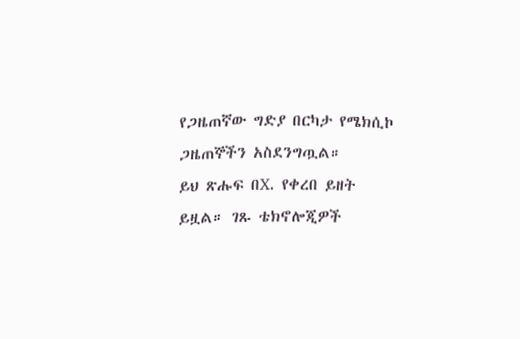የጋዜጠኛው ግድያ በርካታ የሜክሲኮ ጋዜጠኞችን አስደንግጧል።
ይህ ጽሑፍ በX. የቀረበ ይዘት ይዟል። ገጹ ቴክኖሎጂዎች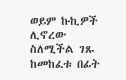ወይም ኩኪዎች ሊኖረው ስለሚችል ገጹ ከመከፈቱ በፊት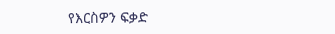የእርስዎን ፍቃድ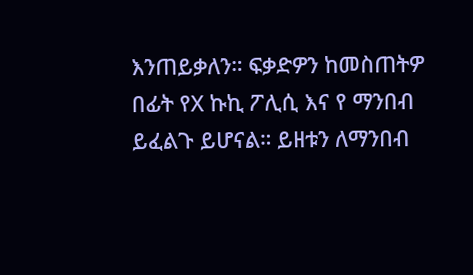እንጠይቃለን። ፍቃድዎን ከመስጠትዎ በፊት የX ኩኪ ፖሊሲ እና የ ማንበብ ይፈልጉ ይሆናል። ይዘቱን ለማንበብ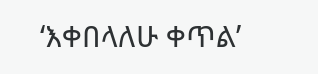‘እቀበላለሁ ቀጥል’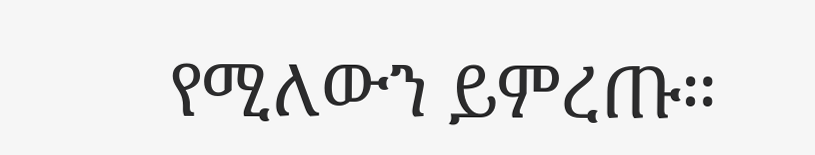የሚለውን ይምረጡ።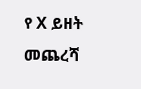የ X ይዘት መጨረሻ